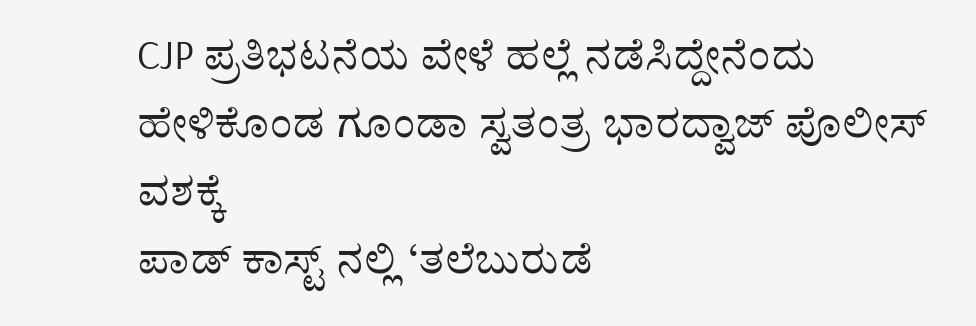CJP ಪ್ರತಿಭಟನೆಯ ವೇಳೆ ಹಲ್ಲೆ ನಡೆಸಿದ್ದೇನೆಂದು ಹೇಳಿಕೊಂಡ ಗೂಂಡಾ ಸ್ವತಂತ್ರ ಭಾರದ್ವಾಜ್ ಪೊಲೀಸ್ ವಶಕ್ಕೆ
ಪಾಡ್ ಕಾಸ್ಟ್ ನಲ್ಲಿ ‘ತಲೆಬುರುಡೆ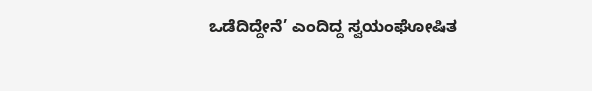ಒಡೆದಿದ್ದೇನೆ’ ಎಂದಿದ್ದ ಸ್ವಯಂಘೋಷಿತ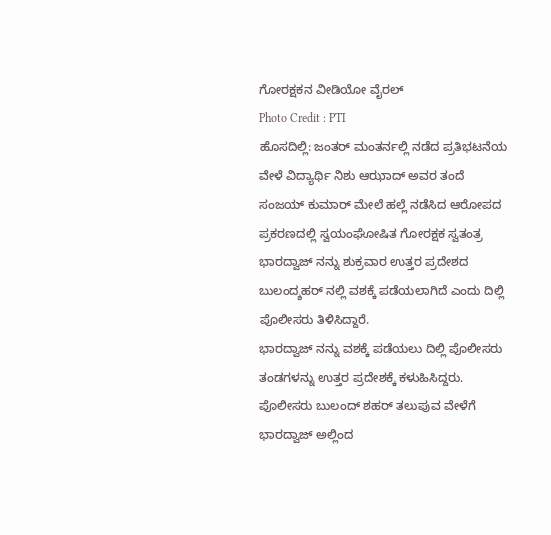ಗೋರಕ್ಷಕನ ವೀಡಿಯೋ ವೈರಲ್
Photo Credit : PTI
ಹೊಸದಿಲ್ಲಿ: ಜಂತರ್ ಮಂತರ್ನಲ್ಲಿ ನಡೆದ ಪ್ರತಿಭಟನೆಯ ವೇಳೆ ವಿದ್ಯಾರ್ಥಿ ನಿಶು ಆಝಾದ್ ಅವರ ತಂದೆ ಸಂಜಯ್ ಕುಮಾರ್ ಮೇಲೆ ಹಲ್ಲೆ ನಡೆಸಿದ ಆರೋಪದ ಪ್ರಕರಣದಲ್ಲಿ ಸ್ವಯಂಘೋಷಿತ ಗೋರಕ್ಷಕ ಸ್ವತಂತ್ರ ಭಾರದ್ವಾಜ್ ನನ್ನು ಶುಕ್ರವಾರ ಉತ್ತರ ಪ್ರದೇಶದ ಬುಲಂದ್ಶಹರ್ ನಲ್ಲಿ ವಶಕ್ಕೆ ಪಡೆಯಲಾಗಿದೆ ಎಂದು ದಿಲ್ಲಿ ಪೊಲೀಸರು ತಿಳಿಸಿದ್ದಾರೆ.
ಭಾರದ್ವಾಜ್ ನನ್ನು ವಶಕ್ಕೆ ಪಡೆಯಲು ದಿಲ್ಲಿ ಪೊಲೀಸರು ತಂಡಗಳನ್ನು ಉತ್ತರ ಪ್ರದೇಶಕ್ಕೆ ಕಳುಹಿಸಿದ್ದರು. ಪೊಲೀಸರು ಬುಲಂದ್ ಶಹರ್ ತಲುಪುವ ವೇಳೆಗೆ ಭಾರದ್ವಾಜ್ ಅಲ್ಲಿಂದ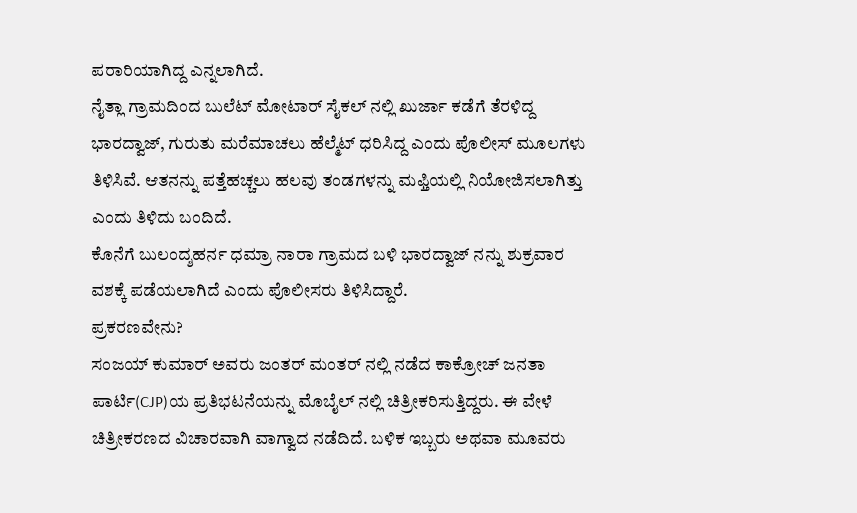ಪರಾರಿಯಾಗಿದ್ದ ಎನ್ನಲಾಗಿದೆ.
ನೈತ್ಲಾ ಗ್ರಾಮದಿಂದ ಬುಲೆಟ್ ಮೋಟಾರ್ ಸೈಕಲ್ ನಲ್ಲಿ ಖುರ್ಜಾ ಕಡೆಗೆ ತೆರಳಿದ್ದ ಭಾರದ್ವಾಜ್, ಗುರುತು ಮರೆಮಾಚಲು ಹೆಲ್ಮೆಟ್ ಧರಿಸಿದ್ದ ಎಂದು ಪೊಲೀಸ್ ಮೂಲಗಳು ತಿಳಿಸಿವೆ. ಆತನನ್ನು ಪತ್ತೆಹಚ್ಚಲು ಹಲವು ತಂಡಗಳನ್ನು ಮಫ್ತಿಯಲ್ಲಿ ನಿಯೋಜಿಸಲಾಗಿತ್ತು ಎಂದು ತಿಳಿದು ಬಂದಿದೆ.
ಕೊನೆಗೆ ಬುಲಂದ್ಶಹರ್ನ ಧಮ್ರಾ ನಾರಾ ಗ್ರಾಮದ ಬಳಿ ಭಾರದ್ವಾಜ್ ನನ್ನು ಶುಕ್ರವಾರ ವಶಕ್ಕೆ ಪಡೆಯಲಾಗಿದೆ ಎಂದು ಪೊಲೀಸರು ತಿಳಿಸಿದ್ದಾರೆ.
ಪ್ರಕರಣವೇನು?
ಸಂಜಯ್ ಕುಮಾರ್ ಅವರು ಜಂತರ್ ಮಂತರ್ ನಲ್ಲಿ ನಡೆದ ಕಾಕ್ರೋಚ್ ಜನತಾ ಪಾರ್ಟಿ(CJP)ಯ ಪ್ರತಿಭಟನೆಯನ್ನು ಮೊಬೈಲ್ ನಲ್ಲಿ ಚಿತ್ರೀಕರಿಸುತ್ತಿದ್ದರು. ಈ ವೇಳೆ ಚಿತ್ರೀಕರಣದ ವಿಚಾರವಾಗಿ ವಾಗ್ವಾದ ನಡೆದಿದೆ. ಬಳಿಕ ಇಬ್ಬರು ಅಥವಾ ಮೂವರು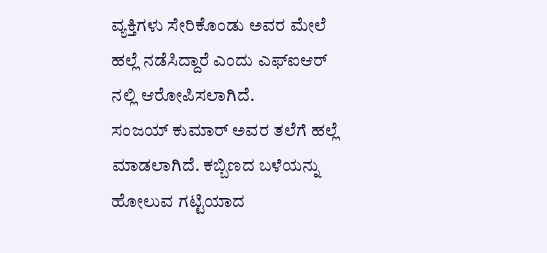ವ್ಯಕ್ತಿಗಳು ಸೇರಿಕೊಂಡು ಅವರ ಮೇಲೆ ಹಲ್ಲೆ ನಡೆಸಿದ್ದಾರೆ ಎಂದು ಎಫ್ಐಆರ್ ನಲ್ಲಿ ಆರೋಪಿಸಲಾಗಿದೆ.
ಸಂಜಯ್ ಕುಮಾರ್ ಅವರ ತಲೆಗೆ ಹಲ್ಲೆ ಮಾಡಲಾಗಿದೆ. ಕಬ್ಬಿಣದ ಬಳೆಯನ್ನು ಹೋಲುವ ಗಟ್ಟಿಯಾದ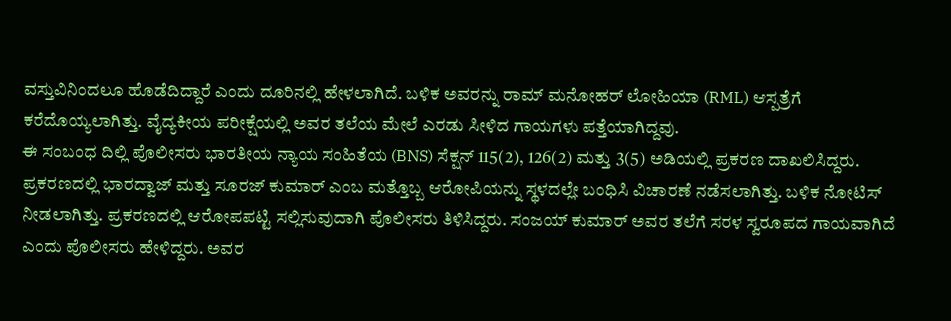ವಸ್ತುವಿನಿಂದಲೂ ಹೊಡೆದಿದ್ದಾರೆ ಎಂದು ದೂರಿನಲ್ಲಿ ಹೇಳಲಾಗಿದೆ. ಬಳಿಕ ಅವರನ್ನು ರಾಮ್ ಮನೋಹರ್ ಲೋಹಿಯಾ (RML) ಆಸ್ಪತ್ರೆಗೆ ಕರೆದೊಯ್ಯಲಾಗಿತ್ತು. ವೈದ್ಯಕೀಯ ಪರೀಕ್ಷೆಯಲ್ಲಿ ಅವರ ತಲೆಯ ಮೇಲೆ ಎರಡು ಸೀಳಿದ ಗಾಯಗಳು ಪತ್ತೆಯಾಗಿದ್ದವು.
ಈ ಸಂಬಂಧ ದಿಲ್ಲಿ ಪೊಲೀಸರು ಭಾರತೀಯ ನ್ಯಾಯ ಸಂಹಿತೆಯ (BNS) ಸೆಕ್ಷನ್ 115(2), 126(2) ಮತ್ತು 3(5) ಅಡಿಯಲ್ಲಿ ಪ್ರಕರಣ ದಾಖಲಿಸಿದ್ದರು.
ಪ್ರಕರಣದಲ್ಲಿ ಭಾರದ್ವಾಜ್ ಮತ್ತು ಸೂರಜ್ ಕುಮಾರ್ ಎಂಬ ಮತ್ತೊಬ್ಬ ಆರೋಪಿಯನ್ನು ಸ್ಥಳದಲ್ಲೇ ಬಂಧಿಸಿ ವಿಚಾರಣೆ ನಡೆಸಲಾಗಿತ್ತು. ಬಳಿಕ ನೋಟಿಸ್ ನೀಡಲಾಗಿತ್ತು. ಪ್ರಕರಣದಲ್ಲಿ ಆರೋಪಪಟ್ಟಿ ಸಲ್ಲಿಸುವುದಾಗಿ ಪೊಲೀಸರು ತಿಳಿಸಿದ್ದರು. ಸಂಜಯ್ ಕುಮಾರ್ ಅವರ ತಲೆಗೆ ಸರಳ ಸ್ವರೂಪದ ಗಾಯವಾಗಿದೆ ಎಂದು ಪೊಲೀಸರು ಹೇಳಿದ್ದರು. ಅವರ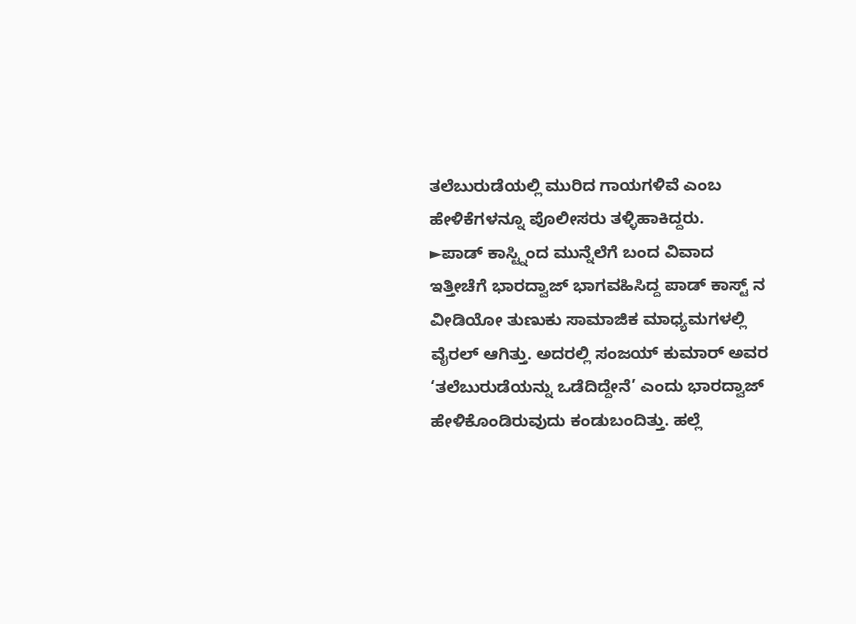ತಲೆಬುರುಡೆಯಲ್ಲಿ ಮುರಿದ ಗಾಯಗಳಿವೆ ಎಂಬ ಹೇಳಿಕೆಗಳನ್ನೂ ಪೊಲೀಸರು ತಳ್ಳಿಹಾಕಿದ್ದರು.
►ಪಾಡ್ ಕಾಸ್ಟ್ನಿಂದ ಮುನ್ನೆಲೆಗೆ ಬಂದ ವಿವಾದ
ಇತ್ತೀಚೆಗೆ ಭಾರದ್ವಾಜ್ ಭಾಗವಹಿಸಿದ್ದ ಪಾಡ್ ಕಾಸ್ಟ್ ನ ವೀಡಿಯೋ ತುಣುಕು ಸಾಮಾಜಿಕ ಮಾಧ್ಯಮಗಳಲ್ಲಿ ವೈರಲ್ ಆಗಿತ್ತು. ಅದರಲ್ಲಿ ಸಂಜಯ್ ಕುಮಾರ್ ಅವರ ‘ತಲೆಬುರುಡೆಯನ್ನು ಒಡೆದಿದ್ದೇನೆ’ ಎಂದು ಭಾರದ್ವಾಜ್ ಹೇಳಿಕೊಂಡಿರುವುದು ಕಂಡುಬಂದಿತ್ತು. ಹಲ್ಲೆ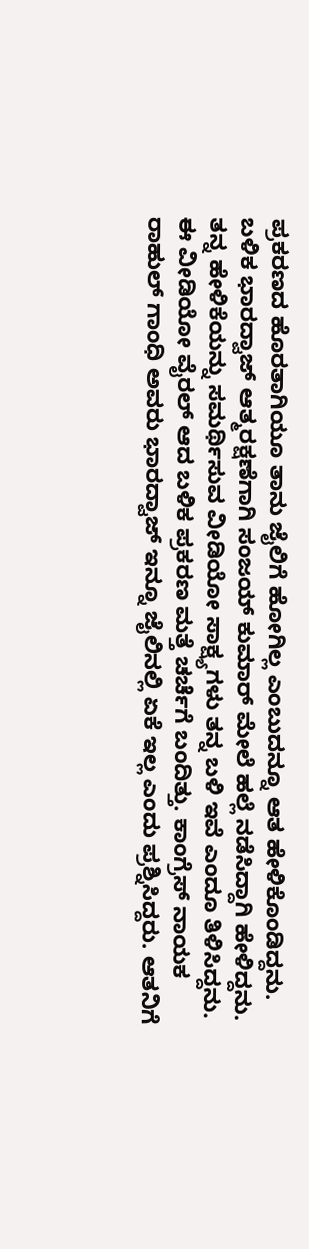ಪ್ರಕರಣದ ಹೊರತಾಗಿಯೂ ತಾನು ಜೈಲಿಗೆ ಹೋಗಿಲ್ಲ ಎಂಬುದನ್ನೂ ಆತ ಹೇಳಿಕೊಂಡಿದ್ದನು.
ಬಳಿಕ ಭಾರದ್ವಾಜ್ ಆತ್ಮರಕ್ಷಣೆಗಾಗಿ ಸಂಜಯ್ ಕುಮಾರ್ ಮೇಲೆ ಹಲ್ಲೆ ನಡೆಸಿದ್ದಾಗಿ ಹೇಳಿದ್ದನು. ತನ್ನ ಹೇಳಿಕೆಯನ್ನು ಸಮರ್ಥಿಸುವ ವೀಡಿಯೋ ಸಾಕ್ಷ್ಯಗಳು ತನ್ನ ಬಳಿ ಇವೆ ಎಂದೂ ತಿಳಿಸಿದ್ದನು.
ಈ ವೀಡಿಯೋ ವೈರಲ್ ಆದ ಬಳಿಕ ಪ್ರಕರಣ ಮತ್ತೆ ಚರ್ಚೆಗೆ ಬಂದಿತ್ತು. ಕಾಂಗ್ರೆಸ್ ನಾಯಕ ರಾಹುಲ್ ಗಾಂಧಿ ಅವರು ಭಾರದ್ವಾಜ್ ಇನ್ನೂ ಜೈಲಿನಲ್ಲಿ ಏಕೆ ಇಲ್ಲ ಎಂದು ಪ್ರಶ್ನಿಸಿದ್ದರು. ಆತನಿಗೆ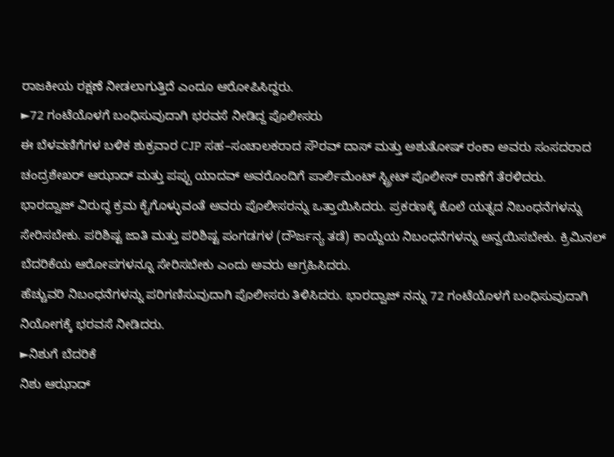ರಾಜಕೀಯ ರಕ್ಷಣೆ ನೀಡಲಾಗುತ್ತಿದೆ ಎಂದೂ ಆರೋಪಿಸಿದ್ದರು.
►72 ಗಂಟೆಯೊಳಗೆ ಬಂಧಿಸುವುದಾಗಿ ಭರವಸೆ ನೀಡಿದ್ದ ಪೊಲೀಸರು
ಈ ಬೆಳವಣಿಗೆಗಳ ಬಳಿಕ ಶುಕ್ರವಾರ CJP ಸಹ–ಸಂಚಾಲಕರಾದ ಸೌರವ್ ದಾಸ್ ಮತ್ತು ಅಶುತೋಷ್ ರಂಕಾ ಅವರು ಸಂಸದರಾದ ಚಂದ್ರಶೇಖರ್ ಆಝಾದ್ ಮತ್ತು ಪಪ್ಪು ಯಾದವ್ ಅವರೊಂದಿಗೆ ಪಾರ್ಲಿಮೆಂಟ್ ಸ್ಟ್ರೀಟ್ ಪೊಲೀಸ್ ಠಾಣೆಗೆ ತೆರಳಿದರು.
ಭಾರದ್ವಾಜ್ ವಿರುದ್ಧ ಕ್ರಮ ಕೈಗೊಳ್ಳುವಂತೆ ಅವರು ಪೊಲೀಸರನ್ನು ಒತ್ತಾಯಿಸಿದರು. ಪ್ರಕರಣಕ್ಕೆ ಕೊಲೆ ಯತ್ನದ ನಿಬಂಧನೆಗಳನ್ನು ಸೇರಿಸಬೇಕು. ಪರಿಶಿಷ್ಟ ಜಾತಿ ಮತ್ತು ಪರಿಶಿಷ್ಟ ಪಂಗಡಗಳ (ದೌರ್ಜನ್ಯ ತಡೆ) ಕಾಯ್ದೆಯ ನಿಬಂಧನೆಗಳನ್ನು ಅನ್ವಯಿಸಬೇಕು. ಕ್ರಿಮಿನಲ್ ಬೆದರಿಕೆಯ ಆರೋಪಗಳನ್ನೂ ಸೇರಿಸಬೇಕು ಎಂದು ಅವರು ಆಗ್ರಹಿಸಿದರು.
ಹೆಚ್ಚುವರಿ ನಿಬಂಧನೆಗಳನ್ನು ಪರಿಗಣಿಸುವುದಾಗಿ ಪೊಲೀಸರು ತಿಳಿಸಿದರು. ಭಾರದ್ವಾಜ್ ನನ್ನು 72 ಗಂಟೆಯೊಳಗೆ ಬಂಧಿಸುವುದಾಗಿ ನಿಯೋಗಕ್ಕೆ ಭರವಸೆ ನೀಡಿದರು.
►ನಿಶುಗೆ ಬೆದರಿಕೆ
ನಿಶು ಆಝಾದ್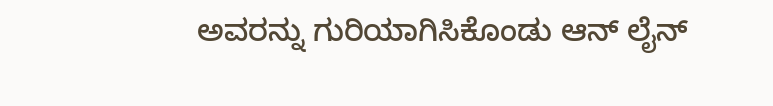ಅವರನ್ನು ಗುರಿಯಾಗಿಸಿಕೊಂಡು ಆನ್ ಲೈನ್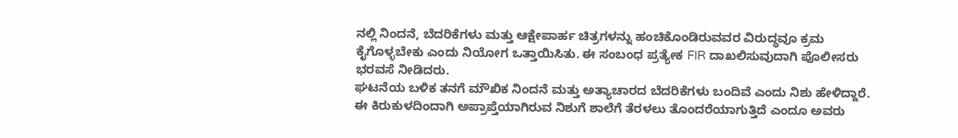ನಲ್ಲಿ ನಿಂದನೆ, ಬೆದರಿಕೆಗಳು ಮತ್ತು ಆಕ್ಷೇಪಾರ್ಹ ಚಿತ್ರಗಳನ್ನು ಹಂಚಿಕೊಂಡಿರುವವರ ವಿರುದ್ಧವೂ ಕ್ರಮ ಕೈಗೊಳ್ಳಬೇಕು ಎಂದು ನಿಯೋಗ ಒತ್ತಾಯಿಸಿತು. ಈ ಸಂಬಂಧ ಪ್ರತ್ಯೇಕ FIR ದಾಖಲಿಸುವುದಾಗಿ ಪೊಲೀಸರು ಭರವಸೆ ನೀಡಿದರು.
ಘಟನೆಯ ಬಳಿಕ ತನಗೆ ಮೌಖಿಕ ನಿಂದನೆ ಮತ್ತು ಅತ್ಯಾಚಾರದ ಬೆದರಿಕೆಗಳು ಬಂದಿವೆ ಎಂದು ನಿಶು ಹೇಳಿದ್ದಾರೆ. ಈ ಕಿರುಕುಳದಿಂದಾಗಿ ಅಪ್ರಾಪ್ತೆಯಾಗಿರುವ ನಿಶುಗೆ ಶಾಲೆಗೆ ತೆರಳಲು ತೊಂದರೆಯಾಗುತ್ತಿದೆ ಎಂದೂ ಅವರು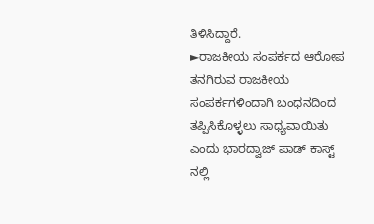ತಿಳಿಸಿದ್ದಾರೆ.
►ರಾಜಕೀಯ ಸಂಪರ್ಕದ ಆರೋಪ
ತನಗಿರುವ ರಾಜಕೀಯ ಸಂಪರ್ಕಗಳಿಂದಾಗಿ ಬಂಧನದಿಂದ ತಪ್ಪಿಸಿಕೊಳ್ಳಲು ಸಾಧ್ಯವಾಯಿತು ಎಂದು ಭಾರದ್ವಾಜ್ ಪಾಡ್ ಕಾಸ್ಟ್ ನಲ್ಲಿ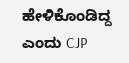ಹೇಳಿಕೊಂಡಿದ್ದ ಎಂದು CJP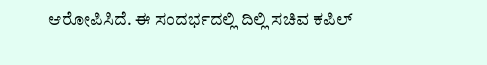ಆರೋಪಿಸಿದೆ. ಈ ಸಂದರ್ಭದಲ್ಲಿ ದಿಲ್ಲಿ ಸಚಿವ ಕಪಿಲ್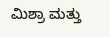ಮಿಶ್ರಾ ಮತ್ತು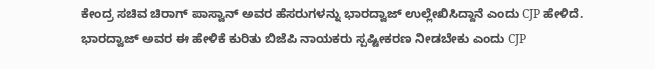ಕೇಂದ್ರ ಸಚಿವ ಚಿರಾಗ್ ಪಾಸ್ವಾನ್ ಅವರ ಹೆಸರುಗಳನ್ನು ಭಾರದ್ವಾಜ್ ಉಲ್ಲೇಖಿಸಿದ್ದಾನೆ ಎಂದು CJP ಹೇಳಿದೆ.
ಭಾರದ್ವಾಜ್ ಅವರ ಈ ಹೇಳಿಕೆ ಕುರಿತು ಬಿಜೆಪಿ ನಾಯಕರು ಸ್ಪಷ್ಟೀಕರಣ ನೀಡಬೇಕು ಎಂದು CJP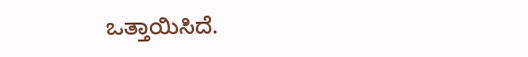ಒತ್ತಾಯಿಸಿದೆ.